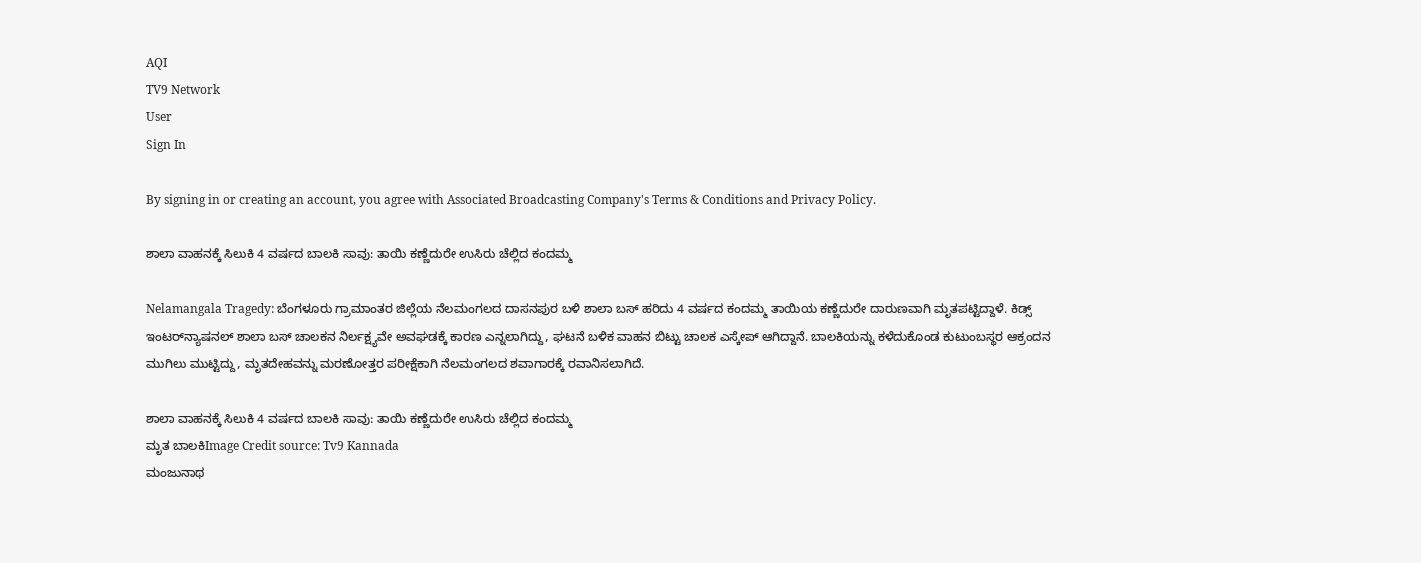AQI
TV9 Network
User
Sign In

By signing in or creating an account, you agree with Associated Broadcasting Company's Terms & Conditions and Privacy Policy.

ಶಾಲಾ ವಾಹನಕ್ಕೆ ಸಿಲುಕಿ 4 ವರ್ಷದ ಬಾಲಕಿ ಸಾವು: ತಾಯಿ ಕಣ್ಣೆದುರೇ ಉಸಿರು ಚೆಲ್ಲಿದ ಕಂದಮ್ಮ

Nelamangala Tragedy: ಬೆಂಗಳೂರು ಗ್ರಾಮಾಂತರ ಜಿಲ್ಲೆಯ ನೆಲಮಂಗಲದ ದಾಸನಪುರ ಬಳಿ ಶಾಲಾ ಬಸ್ ಹರಿದು 4 ವರ್ಷದ ಕಂದಮ್ಮ ತಾಯಿಯ ಕಣ್ಣೆದುರೇ ದಾರುಣವಾಗಿ ಮೃತಪಟ್ಟಿದ್ದಾಳೆ. ಕಿಡ್ಸ್ ಇಂಟರ್‌ನ್ಯಾಷನಲ್ ಶಾಲಾ ಬಸ್ ಚಾಲಕನ ನಿರ್ಲಕ್ಷ್ಯವೇ ಅವಘಡಕ್ಕೆ ಕಾರಣ ಎನ್ನಲಾಗಿದ್ದು, ಘಟನೆ ಬಳಿಕ ವಾಹನ ಬಿಟ್ಟು ಚಾಲಕ ಎಸ್ಕೇಪ್ ಆಗಿದ್ದಾನೆ. ಬಾಲಕಿಯನ್ನು ಕಳೆದುಕೊಂಡ ಕುಟುಂಬಸ್ಥರ ಆಕ್ರಂದನ ಮುಗಿಲು ಮುಟ್ಟಿದ್ದು, ಮೃತದೇಹವನ್ನು ಮರಣೋತ್ತರ ಪರೀಕ್ಷೆಕಾಗಿ ನೆಲಮಂಗಲದ ಶವಾಗಾರಕ್ಕೆ ರವಾನಿಸಲಾಗಿದೆ.

ಶಾಲಾ ವಾಹನಕ್ಕೆ ಸಿಲುಕಿ 4 ವರ್ಷದ ಬಾಲಕಿ ಸಾವು: ತಾಯಿ ಕಣ್ಣೆದುರೇ ಉಸಿರು ಚೆಲ್ಲಿದ ಕಂದಮ್ಮ
ಮೃತ ಬಾಲಕಿImage Credit source: Tv9 Kannada
ಮಂಜುನಾಥ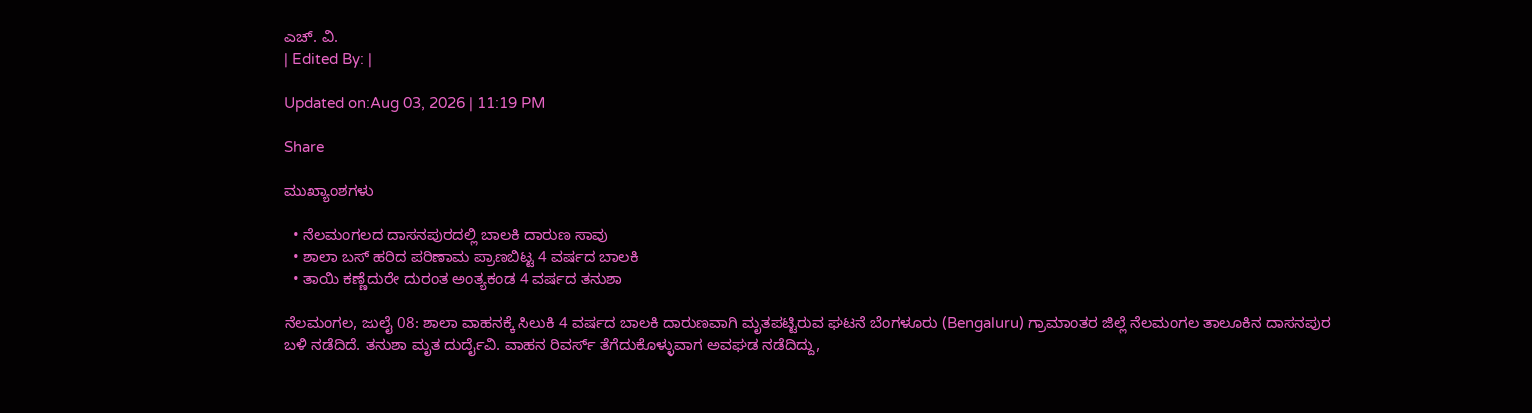ಎಚ್. ವಿ.
| Edited By: |

Updated on:Aug 03, 2026 | 11:19 PM

Share

ಮುಖ್ಯಾಂಶಗಳು

  • ನೆಲಮಂಗಲದ ದಾಸನಪುರದಲ್ಲಿ ಬಾಲಕಿ ದಾರುಣ ಸಾವು
  • ಶಾಲಾ ಬಸ್ ಹರಿದ ಪರಿಣಾಮ ಪ್ರಾಣಬಿಟ್ಟ 4 ವರ್ಷದ ಬಾಲಕಿ
  • ತಾಯಿ ಕಣ್ಣೆದುರೇ ದುರಂತ ಅಂತ್ಯಕಂಡ 4 ವರ್ಷದ ತನುಶಾ

ನೆಲಮಂಗಲ, ಜುಲೈ 08: ಶಾಲಾ ವಾಹನಕ್ಕೆ ಸಿಲುಕಿ 4 ವರ್ಷದ ಬಾಲಕಿ ದಾರುಣವಾಗಿ ಮೃತಪಟ್ಟಿರುವ ಘಟನೆ ಬೆಂಗಳೂರು (Bengaluru) ಗ್ರಾಮಾಂತರ ಜಿಲ್ಲೆ ನೆಲಮಂಗಲ ತಾಲೂಕಿನ ದಾಸನಪುರ ಬಳಿ ನಡೆದಿದೆ. ತನುಶಾ ಮೃತ ದುರ್ದೈವಿ. ವಾಹನ ರಿವರ್ಸ್ ತೆಗೆದುಕೊಳ್ಳುವಾಗ ಅವಘಡ ನಡೆದಿದ್ದು,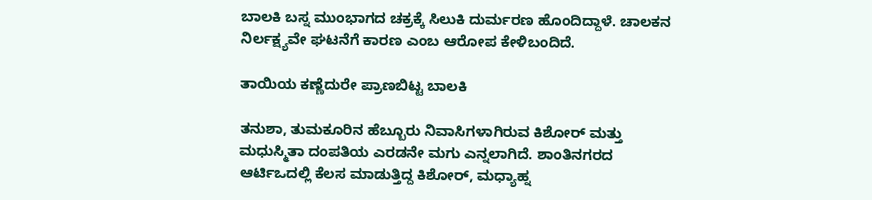ಬಾಲಕಿ ಬಸ್ನ ಮುಂಭಾಗದ ಚಕ್ರಕ್ಕೆ ಸಿಲುಕಿ ದುರ್ಮರಣ ಹೊಂದಿದ್ದಾಳೆ. ಚಾಲಕನ ನಿರ್ಲಕ್ಷ್ಯವೇ ಘಟನೆಗೆ ಕಾರಣ ಎಂಬ ಆರೋಪ ಕೇಳಿಬಂದಿದೆ.

ತಾಯಿಯ ಕಣ್ಣೆದುರೇ ಪ್ರಾಣಬಿಟ್ಟ ಬಾಲಕಿ

ತನುಶಾ, ತುಮಕೂರಿನ ಹೆಬ್ಬೂರು ನಿವಾಸಿಗಳಾಗಿರುವ ಕಿಶೋರ್ ಮತ್ತು ಮಧುಸ್ಮಿತಾ ದಂಪತಿಯ ಎರಡನೇ ಮಗು ಎನ್ನಲಾಗಿದೆ. ಶಾಂತಿನಗರದ ಆರ್ಟಿಒದಲ್ಲಿ ಕೆಲಸ ಮಾಡುತ್ತಿದ್ದ ಕಿಶೋರ್, ಮಧ್ಯಾಹ್ನ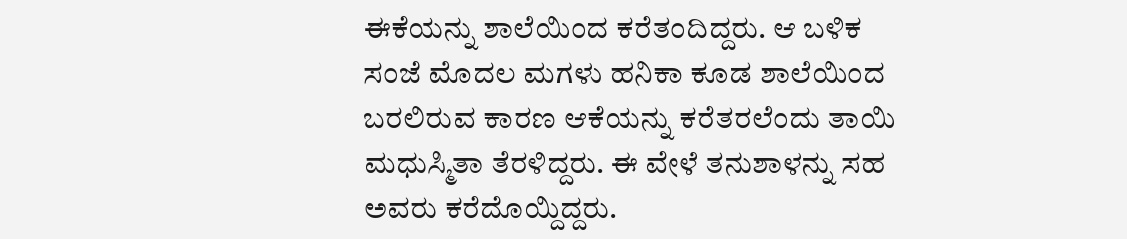ಈಕೆಯನ್ನು ಶಾಲೆಯಿಂದ ಕರೆತಂದಿದ್ದರು. ಆ ಬಳಿಕ ಸಂಜೆ ಮೊದಲ ಮಗಳು ಹನಿಕಾ ಕೂಡ ಶಾಲೆಯಿಂದ ಬರಲಿರುವ ಕಾರಣ ಆಕೆಯನ್ನು ಕರೆತರಲೆಂದು ತಾಯಿ ಮಧುಸ್ಮಿತಾ ತೆರಳಿದ್ದರು. ಈ ವೇಳೆ ತನುಶಾಳನ್ನು ಸಹ ಅವರು ಕರೆದೊಯ್ದಿದ್ದರು.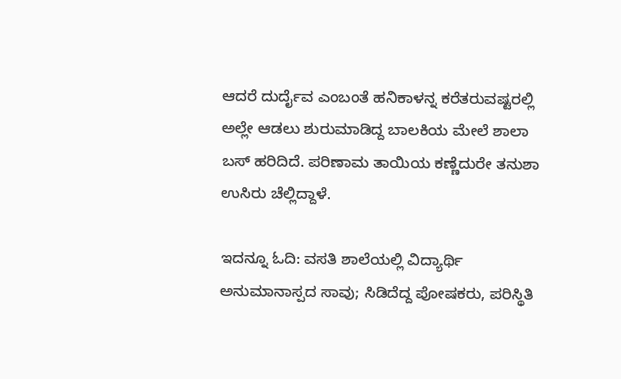ಆದರೆ ದುರ್ದೈವ ಎಂಬಂತೆ ಹನಿಕಾಳನ್ನ ಕರೆತರುವಷ್ಟರಲ್ಲಿ ಅಲ್ಲೇ ಆಡಲು ಶುರುಮಾಡಿದ್ದ ಬಾಲಕಿಯ ಮೇಲೆ ಶಾಲಾ ಬಸ್ ಹರಿದಿದೆ. ಪರಿಣಾಮ ತಾಯಿಯ ಕಣ್ಣೆದುರೇ ತನುಶಾ ಉಸಿರು ಚೆಲ್ಲಿದ್ದಾಳೆ.

ಇದನ್ನೂ ಓದಿ: ವಸತಿ ಶಾಲೆಯಲ್ಲಿ ವಿದ್ಯಾರ್ಥಿ ಅನುಮಾನಾಸ್ಪದ ಸಾವು; ಸಿಡಿದೆದ್ದ ಪೋಷಕರು, ಪರಿಸ್ಥಿತಿ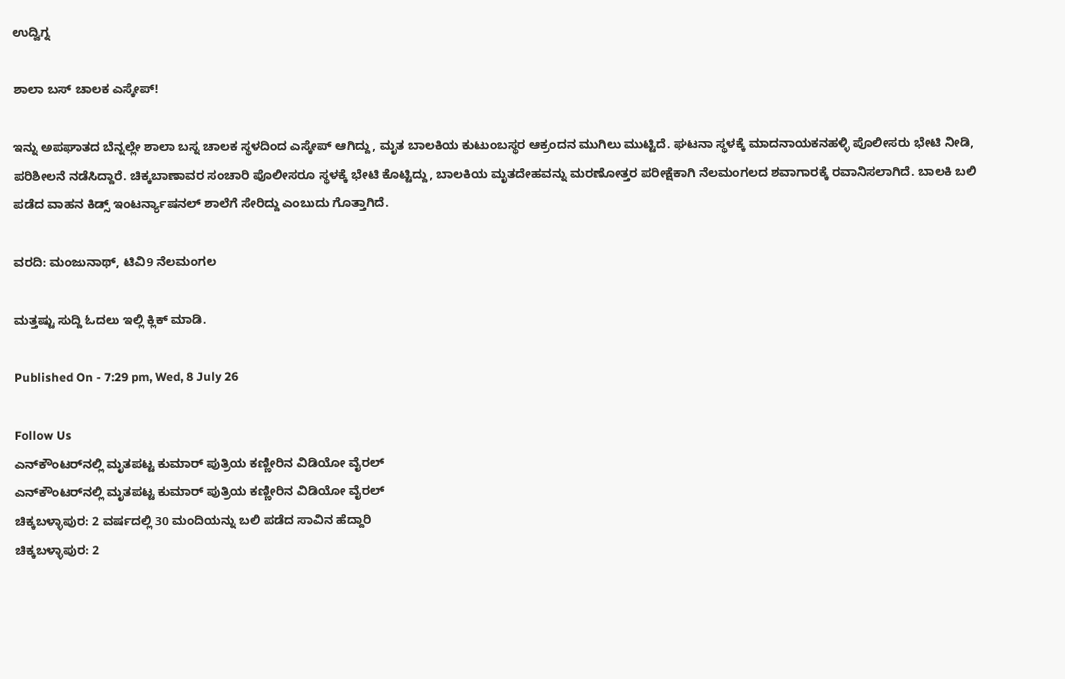ಉದ್ವಿಗ್ನ

ಶಾಲಾ ಬಸ್ ಚಾಲಕ ಎಸ್ಕೇಪ್!

ಇನ್ನು ಅಪಘಾತದ ಬೆನ್ನಲ್ಲೇ ಶಾಲಾ ಬಸ್ನ ಚಾಲಕ ಸ್ಥಳದಿಂದ ಎಸ್ಕೇಪ್ ಆಗಿದ್ದು, ಮೃತ ಬಾಲಕಿಯ ಕುಟುಂಬಸ್ಥರ ಆಕ್ರಂದನ ಮುಗಿಲು ಮುಟ್ಟಿದೆ. ಘಟನಾ ಸ್ಥಳಕ್ಕೆ ಮಾದನಾಯಕನಹಳ್ಳಿ ಪೊಲೀಸರು ಭೇಟಿ ನೀಡಿ, ಪರಿಶೀಲನೆ ನಡೆಸಿದ್ದಾರೆ. ಚಿಕ್ಕಬಾಣಾವರ ಸಂಚಾರಿ ಪೊಲೀಸರೂ ಸ್ಥಳಕ್ಕೆ ಭೇಟಿ ಕೊಟ್ಟಿದ್ದು, ಬಾಲಕಿಯ ಮೃತದೇಹವನ್ನು ಮರಣೋತ್ತರ ಪರೀಕ್ಷೆಕಾಗಿ ನೆಲಮಂಗಲದ ಶವಾಗಾರಕ್ಕೆ ರವಾನಿಸಲಾಗಿದೆ. ಬಾಲಕಿ ಬಲಿ ಪಡೆದ ವಾಹನ ಕಿಡ್ಸ್ ಇಂಟರ್ನ್ಯಾಷನಲ್ ಶಾಲೆಗೆ ಸೇರಿದ್ದು ಎಂಬುದು ಗೊತ್ತಾಗಿದೆ.

ವರದಿ: ಮಂಜುನಾಥ್, ಟಿವಿ9 ನೆಲಮಂಗಲ

ಮತ್ತಷ್ಟು ಸುದ್ದಿ ಓದಲು ಇಲ್ಲಿ ಕ್ಲಿಕ್ ಮಾಡಿ.

Published On - 7:29 pm, Wed, 8 July 26

Follow Us
ಎನ್‌ಕೌಂಟರ್‌ನಲ್ಲಿ ಮೃತಪಟ್ಟ ಕುಮಾರ್ ಪುತ್ರಿಯ ಕಣ್ಣೀರಿನ ವಿಡಿಯೋ ವೈರಲ್
ಎನ್‌ಕೌಂಟರ್‌ನಲ್ಲಿ ಮೃತಪಟ್ಟ ಕುಮಾರ್ ಪುತ್ರಿಯ ಕಣ್ಣೀರಿನ ವಿಡಿಯೋ ವೈರಲ್
ಚಿಕ್ಕಬಳ್ಳಾಪುರ: 2 ವರ್ಷದಲ್ಲಿ 30 ಮಂದಿಯನ್ನು ಬಲಿ ಪಡೆದ ಸಾವಿನ ಹೆದ್ದಾರಿ
ಚಿಕ್ಕಬಳ್ಳಾಪುರ: 2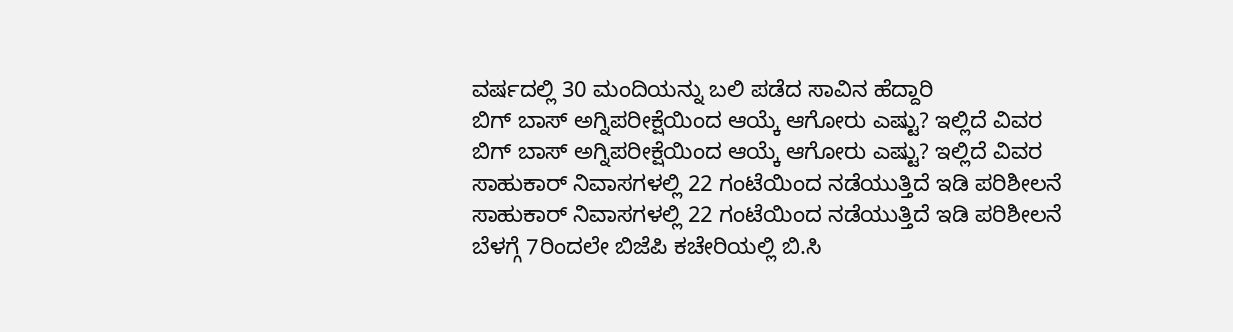ವರ್ಷದಲ್ಲಿ 30 ಮಂದಿಯನ್ನು ಬಲಿ ಪಡೆದ ಸಾವಿನ ಹೆದ್ದಾರಿ
ಬಿಗ್ ಬಾಸ್ ಅಗ್ನಿಪರೀಕ್ಷೆಯಿಂದ ಆಯ್ಕೆ ಆಗೋರು ಎಷ್ಟು? ಇಲ್ಲಿದೆ ವಿವರ
ಬಿಗ್ ಬಾಸ್ ಅಗ್ನಿಪರೀಕ್ಷೆಯಿಂದ ಆಯ್ಕೆ ಆಗೋರು ಎಷ್ಟು? ಇಲ್ಲಿದೆ ವಿವರ
ಸಾಹುಕಾರ್ ನಿವಾಸಗಳಲ್ಲಿ 22 ಗಂಟೆಯಿಂದ ನಡೆಯುತ್ತಿದೆ ಇಡಿ ಪರಿಶೀಲನೆ
ಸಾಹುಕಾರ್ ನಿವಾಸಗಳಲ್ಲಿ 22 ಗಂಟೆಯಿಂದ ನಡೆಯುತ್ತಿದೆ ಇಡಿ ಪರಿಶೀಲನೆ
ಬೆಳಗ್ಗೆ 7ರಿಂದಲೇ ಬಿಜೆಪಿ ಕಚೇರಿಯಲ್ಲಿ ಬಿ.ಸಿ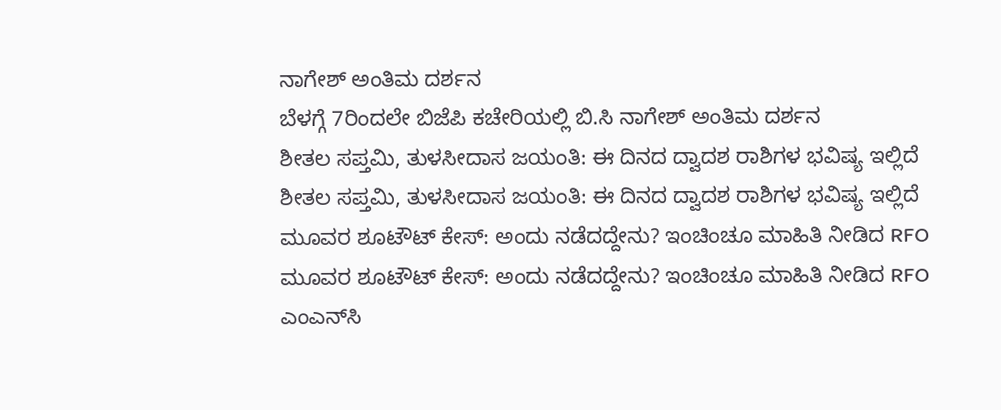ನಾಗೇಶ್ ಅಂತಿಮ ದರ್ಶನ
ಬೆಳಗ್ಗೆ 7ರಿಂದಲೇ ಬಿಜೆಪಿ ಕಚೇರಿಯಲ್ಲಿ ಬಿ.ಸಿ ನಾಗೇಶ್ ಅಂತಿಮ ದರ್ಶನ
ಶೀತಲ ಸಪ್ತಮಿ, ತುಳಸೀದಾಸ ಜಯಂತಿ: ಈ ದಿನದ ದ್ವಾದಶ ರಾಶಿಗಳ ಭವಿಷ್ಯ ಇಲ್ಲಿದೆ
ಶೀತಲ ಸಪ್ತಮಿ, ತುಳಸೀದಾಸ ಜಯಂತಿ: ಈ ದಿನದ ದ್ವಾದಶ ರಾಶಿಗಳ ಭವಿಷ್ಯ ಇಲ್ಲಿದೆ
ಮೂವರ ಶೂಟೌಟ್ ಕೇಸ್: ಅಂದು ನಡೆದದ್ದೇನು? ಇಂಚಿಂಚೂ ಮಾಹಿತಿ ನೀಡಿದ RFO
ಮೂವರ ಶೂಟೌಟ್ ಕೇಸ್: ಅಂದು ನಡೆದದ್ದೇನು? ಇಂಚಿಂಚೂ ಮಾಹಿತಿ ನೀಡಿದ RFO
ಎಂಎನ್‌ಸಿ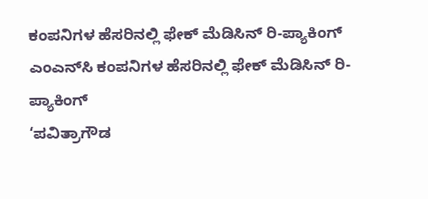ಕಂಪನಿಗಳ ಹೆಸರಿನಲ್ಲಿ ಫೇಕ್ ಮೆಡಿಸಿನ್ ರಿ-ಪ್ಯಾಕಿಂಗ್
ಎಂಎನ್‌ಸಿ ಕಂಪನಿಗಳ ಹೆಸರಿನಲ್ಲಿ ಫೇಕ್ ಮೆಡಿಸಿನ್ ರಿ-ಪ್ಯಾಕಿಂಗ್
‘ಪವಿತ್ರಾಗೌಡ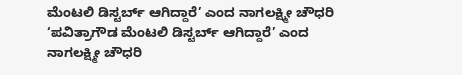ಮೆಂಟಲಿ ಡಿಸ್ಟರ್ಬ್ ಆಗಿದ್ದಾರೆ’ ಎಂದ ನಾಗಲಕ್ಷ್ಮೀ ಚೌಧರಿ
‘ಪವಿತ್ರಾಗೌಡ ಮೆಂಟಲಿ ಡಿಸ್ಟರ್ಬ್ ಆಗಿದ್ದಾರೆ’ ಎಂದ ನಾಗಲಕ್ಷ್ಮೀ ಚೌಧರಿ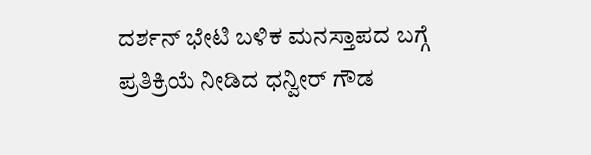ದರ್ಶನ್ ಭೇಟಿ ಬಳಿಕ ಮನಸ್ತಾಪದ ಬಗ್ಗೆ ಪ್ರತಿಕ್ರಿಯೆ ನೀಡಿದ ಧನ್ವೀರ್ ಗೌಡ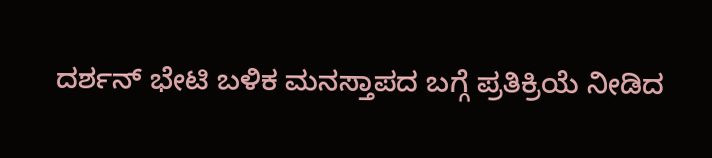ದರ್ಶನ್ ಭೇಟಿ ಬಳಿಕ ಮನಸ್ತಾಪದ ಬಗ್ಗೆ ಪ್ರತಿಕ್ರಿಯೆ ನೀಡಿದ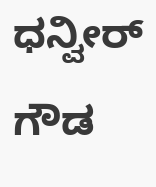ಧನ್ವೀರ್ ಗೌಡ